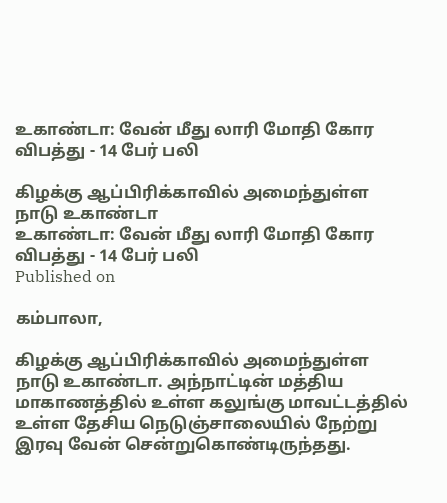உகாண்டா: வேன் மீது லாரி மோதி கோர விபத்து - 14 பேர் பலி

கிழக்கு ஆப்பிரிக்காவில் அமைந்துள்ள நாடு உகாண்டா
உகாண்டா: வேன் மீது லாரி மோதி கோர விபத்து - 14 பேர் பலி
Published on

கம்பாலா,

கிழக்கு ஆப்பிரிக்காவில் அமைந்துள்ள நாடு உகாண்டா. அந்நாட்டின் மத்திய மாகாணத்தில் உள்ள கலுங்கு மாவட்டத்தில் உள்ள தேசிய நெடுஞ்சாலையில் நேற்று இரவு வேன் சென்றுகொண்டிருந்தது.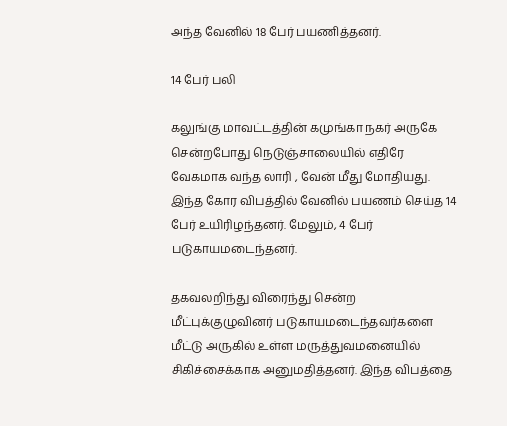அந்த வேனில் 18 பேர் பயணித்தனர்.

14 பேர் பலி

கலுங்கு மாவட்டத்தின் கமுங்கா நகர் அருகே சென்றபோது நெடுஞ்சாலையில் எதிரே வேகமாக வந்த லாரி , வேன் மீது மோதியது. இந்த கோர விபத்தில் வேனில் பயணம் செய்த 14 பேர் உயிரிழந்தனர். மேலும், 4 பேர் படுகாயமடைந்தனர்.

தகவலறிந்து விரைந்து சென்ற மீட்புக்குழுவினர் படுகாயமடைந்தவர்களை மீட்டு அருகில் உள்ள மருத்துவமனையில் சிகிச்சைக்காக அனுமதித்தனர். இந்த விபத்தை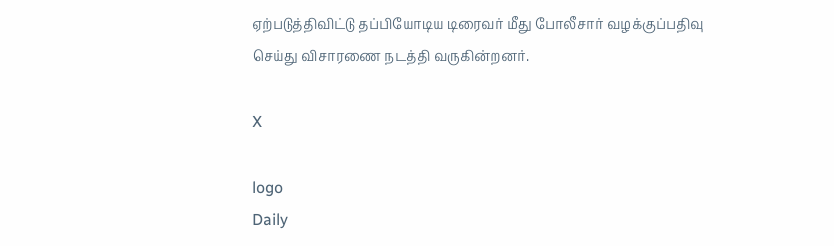ஏற்படுத்திவிட்டு தப்பியோடிய டிரைவர் மீது போலீசார் வழக்குப்பதிவு செய்து விசாரணை நடத்தி வருகின்றனர்.

X

logo
Daily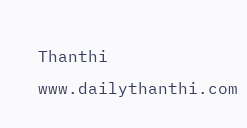Thanthi
www.dailythanthi.com